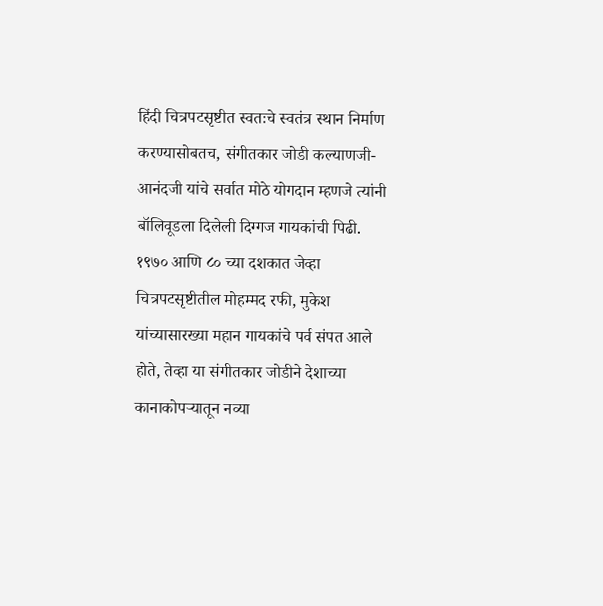हिंदी चित्रपटसृष्टीत स्वतःचे स्वतंत्र स्थान निर्माण करण्यासोबतच, संगीतकार जोडी कल्याणजी-आनंदजी यांचे सर्वात मोठे योगदान म्हणजे त्यांनी बॉलिवूडला दिलेली दिग्गज गायकांची पिढी. १९७० आणि ८० च्या दशकात जेव्हा चित्रपटसृष्टीतील मोहम्मद रफी, मुकेश यांच्यासारख्या महान गायकांचे पर्व संपत आले होते, तेव्हा या संगीतकार जोडीने देशाच्या कानाकोपऱ्यातून नव्या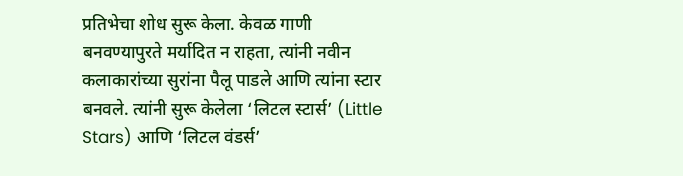प्रतिभेचा शोध सुरू केला. केवळ गाणी बनवण्यापुरते मर्यादित न राहता, त्यांनी नवीन कलाकारांच्या सुरांना पैलू पाडले आणि त्यांना स्टार बनवले. त्यांनी सुरू केलेला ‘लिटल स्टार्स’ (Little Stars) आणि ‘लिटल वंडर्स’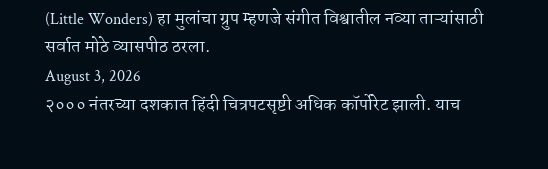(Little Wonders) हा मुलांचा ग्रुप म्हणजे संगीत विश्वातील नव्या ताऱ्यांसाठी सर्वात मोठे व्यासपीठ ठरला.
August 3, 2026
२००० नंतरच्या दशकात हिंदी चित्रपटसृष्टी अधिक कॉर्पोरेट झाली. याच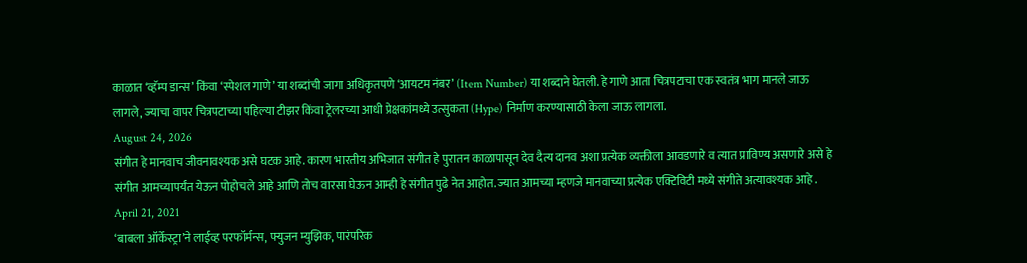काळात ‘व्हॅम्प डान्स’ किंवा ‘स्पेशल गाणे’ या शब्दांची जागा अधिकृतपणे ‘आयटम नंबर’ (Item Number) या शब्दाने घेतली. हे गाणे आता चित्रपटाचा एक स्वतंत्र भाग मानले जाऊ लागले, ज्याचा वापर चित्रपटाच्या पहिल्या टीझर किंवा ट्रेलरच्या आधी प्रेक्षकांमध्ये उत्सुकता (Hype) निर्माण करण्यासाठी केला जाऊ लागला.
August 24, 2026
संगीत हे मानवाच जीवनावश्यक असे घटक आहे. कारण भारतीय अभिजात संगीत हे पुरातन काळापासून देव दैत्य दानव अशा प्रत्येक व्यक्तीला आवडणारे व त्यात प्राविण्य असणारे असे हे संगीत आमच्यापर्यंत येऊन पोहोचले आहे आणि तोच वारसा घेऊन आम्ही हे संगीत पुढे नेत आहोत. ज्यात आमच्या म्हणजे मानवाच्या प्रत्येक एक्टिविटी मध्ये संगीते अत्यावश्यक आहे .
April 21, 2021
‘बाबला ऑर्केस्ट्रा’ने लाईव्ह परफॉर्मन्स, फ्युजन म्युझिक, पारंपरिक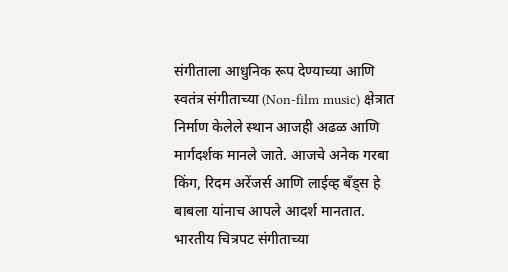संगीताला आधुनिक रूप देण्याच्या आणि स्वतंत्र संगीताच्या (Non-film music) क्षेत्रात निर्माण केलेले स्थान आजही अढळ आणि मार्गदर्शक मानले जाते. आजचे अनेक गरबा किंग, रिदम अरेंजर्स आणि लाईव्ह बँड्स हे बाबला यांनाच आपले आदर्श मानतात. भारतीय चित्रपट संगीताच्या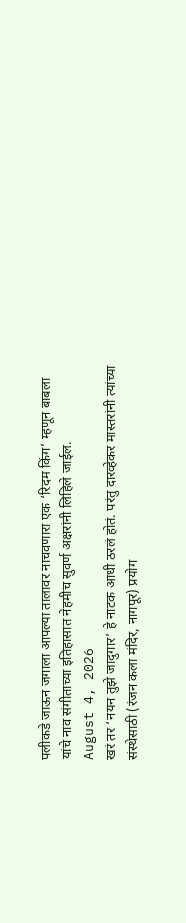पलीकडे जाऊन जगाला आपल्या तालावर नाचवणारा एक ‘रिदम किंग’ म्हणून बाबला यांचे नाव संगीताच्या इतिहासात नेहमीच सुवर्ण अक्षरांनी लिहिले जाईल.
August 4, 2026
खरं तर ‘नयन तुझे जादुगार’ हे नाटक आधी ठरलं होतं. परंतु दारव्हेकर मास्तरांनी त्यांच्या संस्थेसाठी (रंजन कला मंदिर, नागपूर) प्रयोग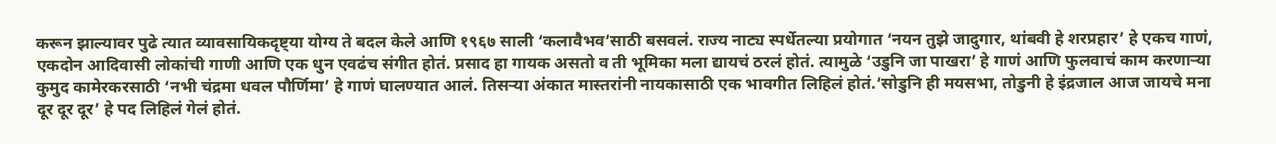करून झाल्यावर पुढे त्यात व्यावसायिकदृष्ट्या योग्य ते बदल केले आणि १९६७ साली ‘कलावैभव’साठी बसवलं. राज्य नाट्य स्पर्धेतल्या प्रयोगात ‘नयन तुझे जादुगार, थांबवी हे शरप्रहार’ हे एकच गाणं, एकदोन आदिवासी लोकांची गाणी आणि एक धुन एवढंच संगीत होतं. प्रसाद हा गायक असतो व ती भूमिका मला द्यायचं ठरलं होतं. त्यामुळे ‘उडुनि जा पाखरा’ हे गाणं आणि फुलवाचं काम करणाऱ्या कुमुद कामेरकरसाठी ‘नभी चंद्रमा धवल पौर्णिमा’ हे गाणं घालण्यात आलं. तिसऱ्या अंकात मास्तरांनी नायकासाठी एक भावगीत लिहिलं होतं.‘सोडुनि ही मयसभा, तोडुनी हे इंद्रजाल आज जायचे मना दूर दूर दूर’ हे पद लिहिलं गेलं होतं.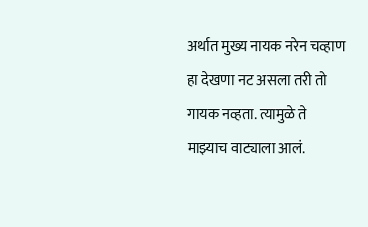अर्थात मुख्य नायक नरेन चव्हाण हा देखणा नट असला तरी तो गायक नव्हता. त्यामुळे ते माझ्याच वाट्याला आलं.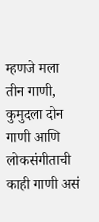म्हणजे मला तीन गाणी, कुमुदला दोन गाणी आणि लोकसंगीताची काही गाणी असं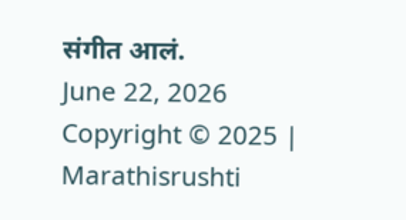संगीत आलं.
June 22, 2026
Copyright © 2025 | Marathisrushti